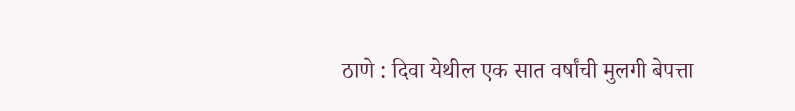ठाणे : दिवा येथील एक सात वर्षांची मुलगी बेपत्ता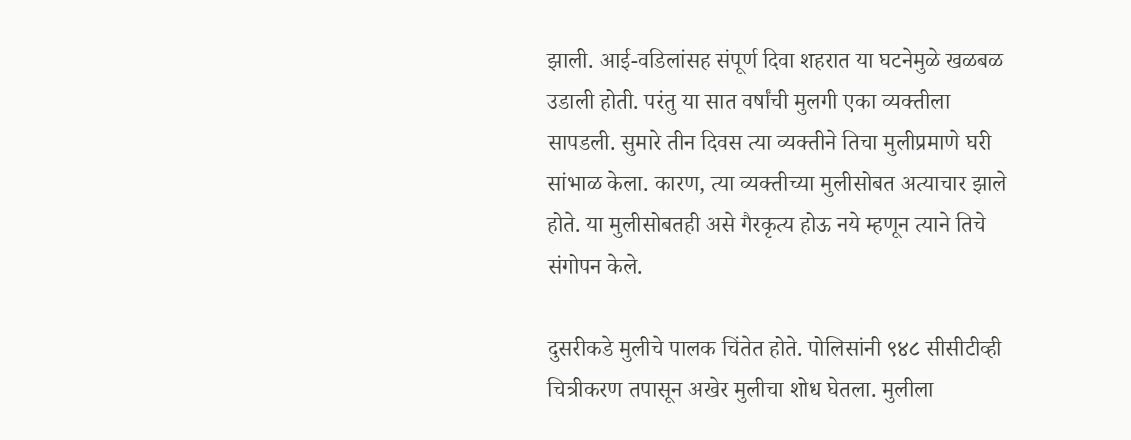झाली. आई-वडिलांसह संपूर्ण दिवा शहरात या घटनेमुळे खळबळ उडाली होती. परंतु या सात वर्षांची मुलगी एका व्यक्तीला सापडली. सुमारे तीन दिवस त्या व्यक्तीने तिचा मुलीप्रमाणे घरी सांभाळ केला. कारण, त्या व्यक्तीच्या मुलीसोबत अत्याचार झाले होते. या मुलीसोबतही असे गैरकृत्य होऊ नये म्हणून त्याने तिचे संगोपन केले.

दुसरीकडे मुलीचे पालक चिंतेत होते. पोलिसांनी ९४८ सीसीटीव्ही चित्रीकरण तपासून अखेर मुलीचा शोध घेतला. मुलीला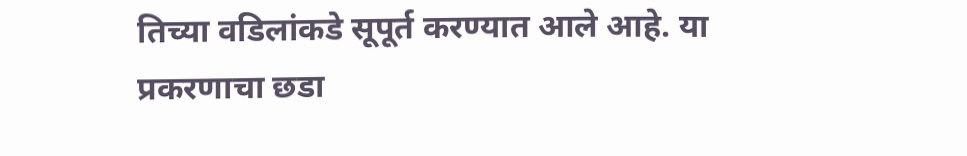तिच्या वडिलांकडे सूपूर्त करण्यात आले आहे. या प्रकरणाचा छडा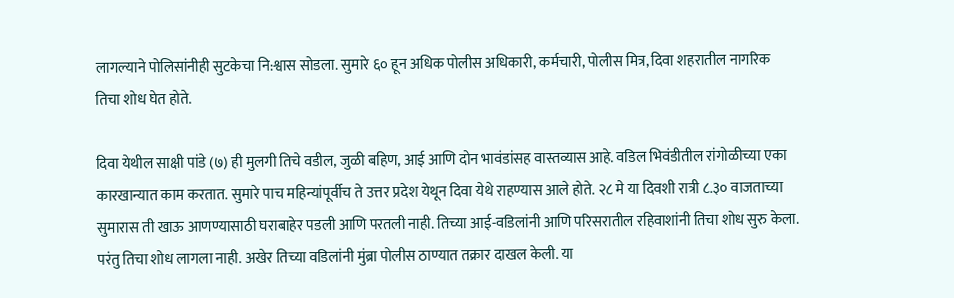लागल्याने पोलिसांनीही सुटकेचा नि:श्वास सोडला. सुमारे ६० हून अधिक पोलीस अधिकारी, कर्मचारी, पोलीस मित्र, दिवा शहरातील नागरिक तिचा शोध घेत होते.

दिवा येथील साक्षी पांडे (७) ही मुलगी तिचे वडील, जुळी बहिण, आई आणि दोन भावंडांसह वास्तव्यास आहे. वडिल भिवंडीतील रांगोळीच्या एका कारखान्यात काम करतात. सुमारे पाच महिन्यांपूर्वीच ते उत्तर प्रदेश येथून दिवा येथे राहण्यास आले होते. २८ मे या दिवशी रात्री ८.३० वाजताच्या सुमारास ती खाऊ आणण्यासाठी घराबाहेर पडली आणि परतली नाही. तिच्या आई-वडिलांनी आणि परिसरातील रहिवाशांनी तिचा शोध सुरु केला. परंतु तिचा शोध लागला नाही. अखेर तिच्या वडिलांनी मुंब्रा पोलीस ठाण्यात तक्रार दाखल केली. या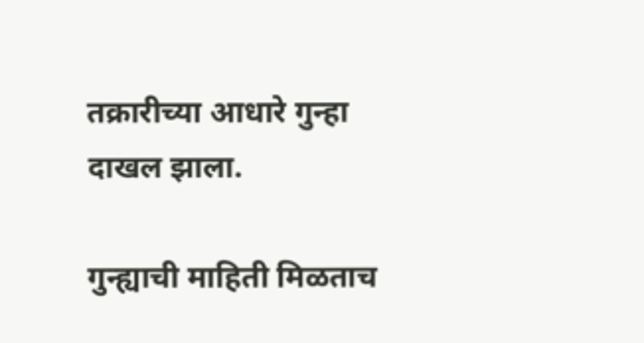तक्रारीच्या आधारे गुन्हा दाखल झाला.

गुन्ह्याची माहिती मिळताच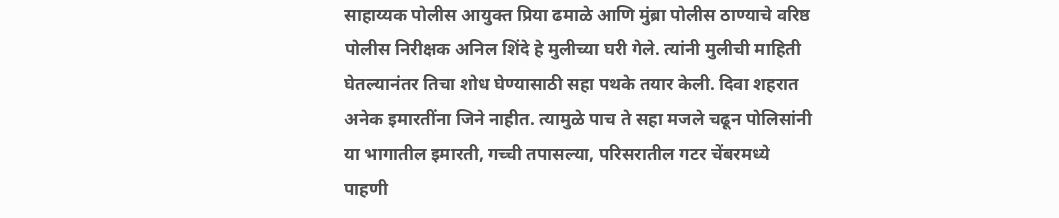साहाय्यक पोलीस आयुक्त प्रिया ढमाळे आणि मुंब्रा पोलीस ठाण्याचे वरिष्ठ पोलीस निरीक्षक अनिल शिंदे हे मुलीच्या घरी गेले. त्यांनी मुलीची माहिती घेतल्यानंतर तिचा शोध घेण्यासाठी सहा पथके तयार केली. दिवा शहरात अनेक इमारतींना जिने नाहीत. त्यामुळे पाच ते सहा मजले चढून पोलिसांनी या भागातील इमारती, गच्ची तपासल्या, परिसरातील गटर चेंबरमध्ये पाहणी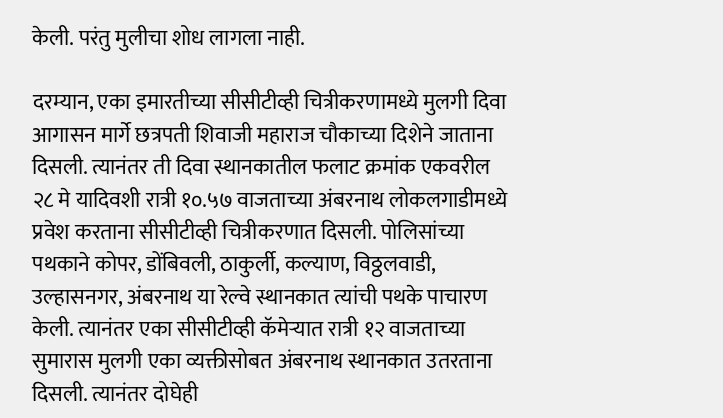केली. परंतु मुलीचा शोध लागला नाही.

दरम्यान, एका इमारतीच्या सीसीटीव्ही चित्रीकरणामध्ये मुलगी दिवा आगासन मार्गे छत्रपती शिवाजी महाराज चौकाच्या दिशेने जाताना दिसली. त्यानंतर ती दिवा स्थानकातील फलाट क्रमांक एकवरील २८ मे यादिवशी रात्री १०.५७ वाजताच्या अंबरनाथ लोकलगाडीमध्ये प्रवेश करताना सीसीटीव्ही चित्रीकरणात दिसली. पोलिसांच्या पथकाने कोपर, डोंबिवली, ठाकुर्ली, कल्याण, विठ्ठलवाडी, उल्हासनगर, अंबरनाथ या रेल्वे स्थानकात त्यांची पथके पाचारण केली. त्यानंतर एका सीसीटीव्ही कॅमेऱ्यात रात्री १२ वाजताच्या सुमारास मुलगी एका व्यक्तीसोबत अंबरनाथ स्थानकात उतरताना दिसली. त्यानंतर दोघेही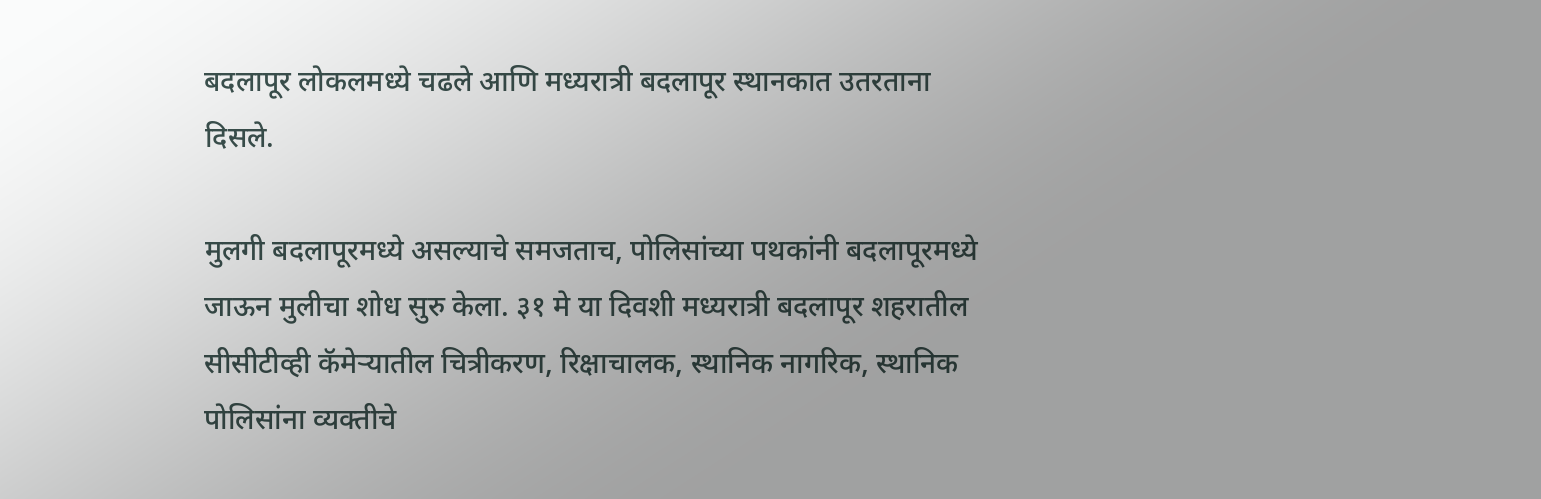बदलापूर लोकलमध्ये चढले आणि मध्यरात्री बदलापूर स्थानकात उतरताना दिसले.

मुलगी बदलापूरमध्ये असल्याचे समजताच, पोलिसांच्या पथकांनी बदलापूरमध्ये जाऊन मुलीचा शोध सुरु केला. ३१ मे या दिवशी मध्यरात्री बदलापूर शहरातील सीसीटीव्ही कॅमेऱ्यातील चित्रीकरण, रिक्षाचालक, स्थानिक नागरिक, स्थानिक पोलिसांना व्यक्तीचे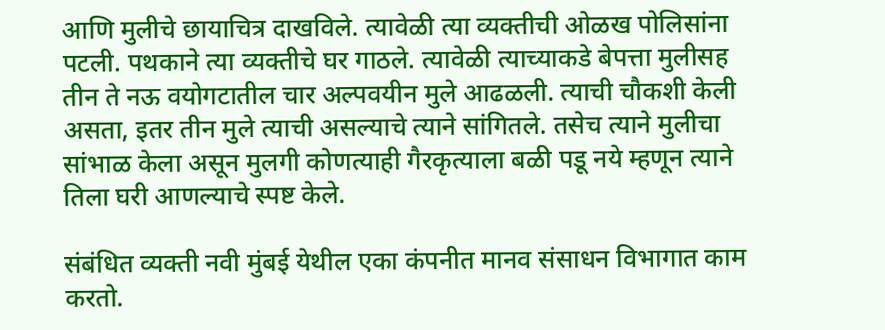आणि मुलीचे छायाचित्र दाखविले. त्यावेळी त्या व्यक्तीची ओळख पोलिसांना पटली. पथकाने त्या व्यक्तीचे घर गाठले. त्यावेळी त्याच्याकडे बेपत्ता मुलीसह तीन ते नऊ वयोगटातील चार अल्पवयीन मुले आढळली. त्याची चौकशी केली असता, इतर तीन मुले त्याची असल्याचे त्याने सांगितले. तसेच त्याने मुलीचा सांभाळ केला असून मुलगी कोणत्याही गैरकृत्याला बळी पडू नये म्हणून त्याने तिला घरी आणल्याचे स्पष्ट केले.

संबंधित व्यक्ती नवी मुंबई येथील एका कंपनीत मानव संसाधन विभागात काम करतो.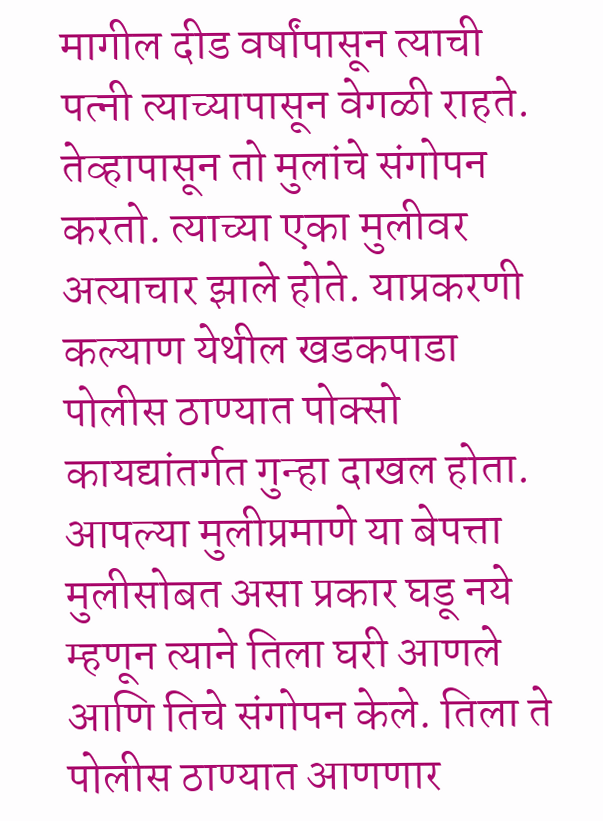मागील दीड वर्षांपासून त्याची पत्नी त्याच्यापासून वेगळी राहते. तेव्हापासून तो मुलांचे संगोपन करतो. त्याच्या एका मुलीवर अत्याचार झाले होते. याप्रकरणी कल्याण येथील खडकपाडा पोलीस ठाण्यात पोक्सो कायद्यांतर्गत गुन्हा दाखल होता. आपल्या मुलीप्रमाणे या बेपत्ता मुलीसोबत असा प्रकार घडू नये म्हणून त्याने तिला घरी आणले आणि तिचे संगोपन केले. तिला ते पोलीस ठाण्यात आणणार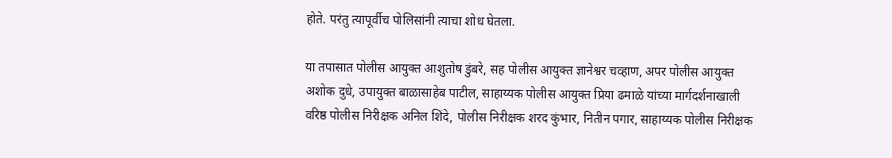होते. परंतु त्यापूर्वीच पोलिसांनी त्याचा शोध घेतला.

या तपासात पोलीस आयुक्त आशुतोष डुंबरे, सह पोलीस आयुक्त ज्ञानेश्वर चव्हाण, अपर पोलीस आयुक्त अशोक दुधे, उपायुक्त बाळासाहेब पाटील, साहाय्यक पोलीस आयुक्त प्रिया ढमाळे यांच्या मार्गदर्शनाखाली वरिष्ठ पोलीस निरीक्षक अनिल शिंदे, पोलीस निरीक्षक शरद कुंभार, नितीन पगार, साहाय्यक पोलीस निरीक्षक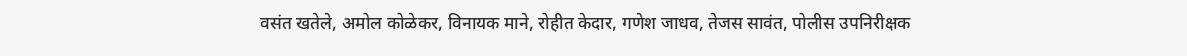वसंत खतेले, अमोल कोळेकर, विनायक माने, रोहीत केदार, गणेश जाधव, तेजस सावंत, पोलीस उपनिरीक्षक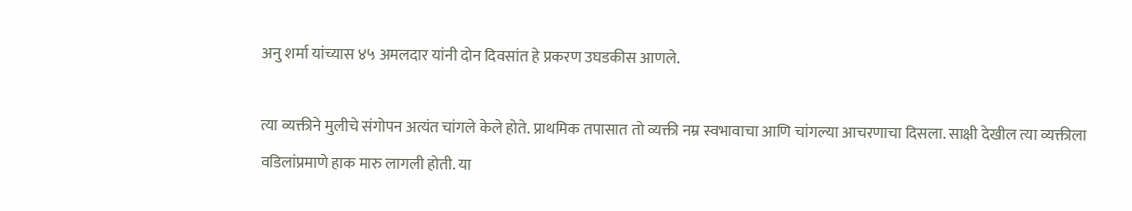अनु शर्मा यांच्यास ४५ अमलदार यांनी दोन दिवसांत हे प्रकरण उघडकीस आणले.

त्या व्यक्तीने मुलीचे संगोपन अत्यंत चांगले केले होते. प्राथमिक तपासात तो व्यक्ती नम्र स्वभावाचा आणि चांगल्या आचरणाचा दिसला. साक्षी देखील त्या व्यक्तीला वडिलांप्रमाणे हाक मारु लागली होती. या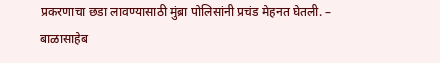प्रकरणाचा छडा लावण्यासाठी मुंब्रा पोलिसांनी प्रचंड मेहनत घेतली. – बाळासाहेब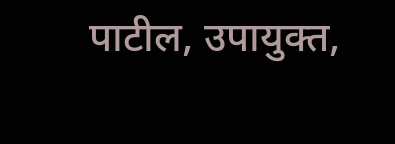पाटील, उपायुक्त,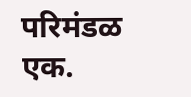परिमंडळ एक.